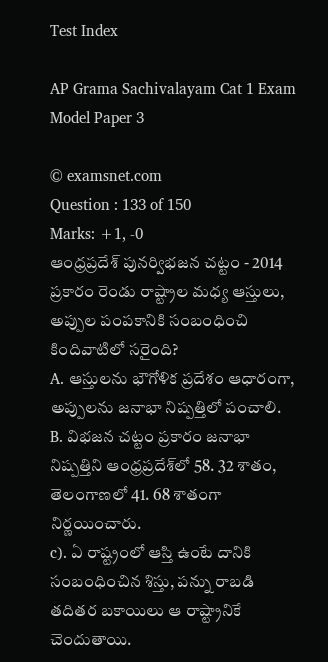Test Index

AP Grama Sachivalayam Cat 1 Exam Model Paper 3

© examsnet.com
Question : 133 of 150
Marks: +1, -0
ఆంధ్రప్రదేశ్‌ పునర్విభజన చట్టం - 2014 ప్రకారం రెండు రాష్ట్రాల మధ్య ఆస్తులు, అప్పుల పంపకానికి సంబంధించి కిందివాటిలో సరైంది?
A. ఆస్తులను భౌగోళిక ప్రదేశం ఆధారంగా, అప్పులను జనాభా నిష్పత్తిలో పంచాలి.
B. విభజన చట్టం ప్రకారం జనాభా నిష్పత్తిని ఆంధ్రప్రదేశ్‌లో 58. 32 శాతం, తెలంగాణలో 41. 68 శాతంగా నిర్ణయించారు.
c). ఏ రాష్ట్రంలో ఆస్తి ఉంటే దానికి సంబంధించిన శిస్తు, పన్ను రాబడి తదితర బకాయిలు ఆ రాష్ట్రానికే చెందుతాయి.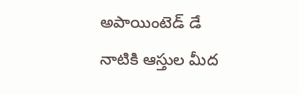అపాయింటెడ్‌ డే నాటికి ఆస్తుల మీద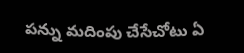పన్ను మదింపు చేసేచోటు ఏ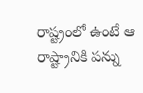రాష్ట్రంలో ఉంటే ఆ రాష్ట్రానికి పన్ను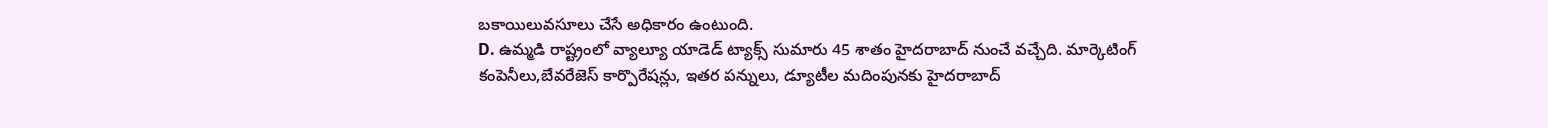బకాయిలువసూలు చేసే అధికారం ఉంటుంది.
D. ఉమ్మడి రాష్ట్రంలో వ్యాల్యూ యాడెడ్‌ ట్యాక్స్‌ సుమారు 45 శాతం హైదరాబాద్‌ నుంచే వచ్చేది. మార్కెటింగ్‌ కంపెనీలు,బేవరేజెస్‌ కార్పొరేషన్లు, ఇతర పన్నులు, డ్యూటీల మదింపునకు హైదరాబాద్‌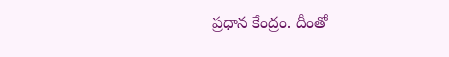ప్రధాన కేంద్రం. దీంతో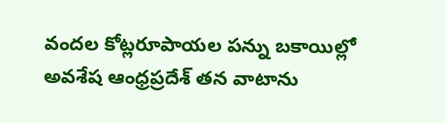వందల కోట్లరూపాయల పన్ను బకాయిల్లో అవశేష ఆంధ్రప్రదేశ్‌ తన వాటాను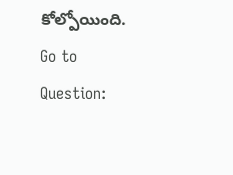కోల్పోయింది.
Go to Question: